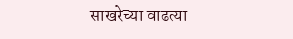साखरेच्या वाढत्या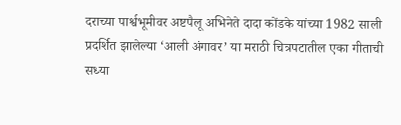दराच्या पार्श्वभूमीवर अष्टपैलू अभिनेते दादा कोंडके यांच्या 1982 साली प्रदर्शित झालेल्या ‘आली अंगावर’ या मराठी चित्रपटातील एका गीताची सध्या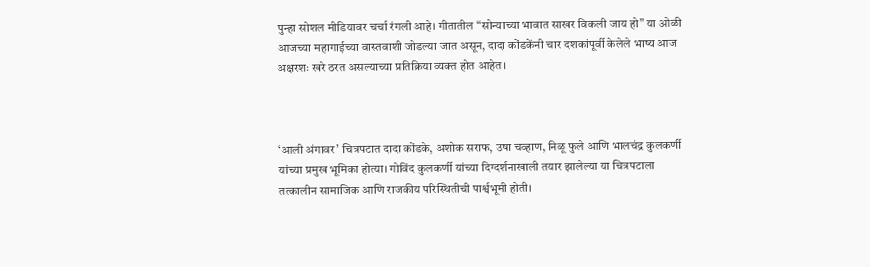पुन्हा सोशल मीडियावर चर्चा रंगली आहे। गीतातील “सोन्याच्या भावात साखर विकली जाय हो” या ओळी आजच्या महागाईच्या वास्तवाशी जोडल्या जात असून, दादा कोंडकेंनी चार दशकांपूर्वी केलेले भाष्य आज अक्षरशः खरे ठरत असल्याच्या प्रतिक्रिया व्यक्त होत आहेत।



‘आली अंगावर’ चित्रपटात दादा कोंडके, अशोक सराफ, उषा चव्हाण, निळू फुले आणि भालचंद्र कुलकर्णी यांच्या प्रमुख भूमिका होत्या। गोविंद कुलकर्णी यांच्या दिग्दर्शनाखाली तयार झालेल्या या चित्रपटाला तत्कालीन सामाजिक आणि राजकीय परिस्थितीची पार्श्वभूमी होती।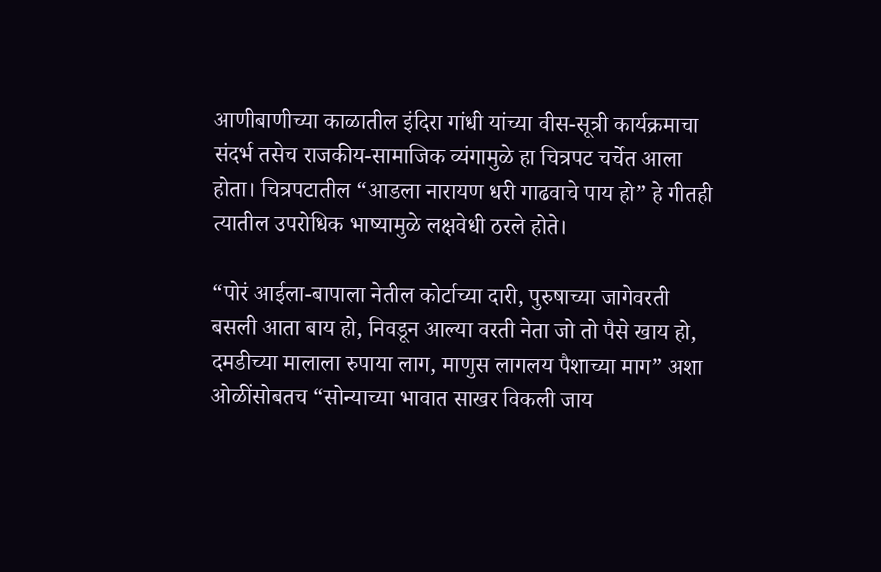आणीबाणीच्या काळातील इंदिरा गांधी यांच्या वीस-सूत्री कार्यक्रमाचा संदर्भ तसेच राजकीय-सामाजिक व्यंगामुळे हा चित्रपट चर्चेत आला होता। चित्रपटातील “आडला नारायण धरी गाढवाचे पाय हो” हे गीतही त्यातील उपरोधिक भाष्यामुळे लक्षवेधी ठरले होते।

“पोरं आईला-बापाला नेतील कोर्टाच्या दारी, पुरुषाच्या जागेवरती बसली आता बाय हो, निवडून आल्या वरती नेता जो तो पैसे खाय हो, दमडीच्या मालाला रुपाया लाग, माणुस लागलय पैशाच्या माग” अशा ओळींसोबतच “सोन्याच्या भावात साखर विकली जाय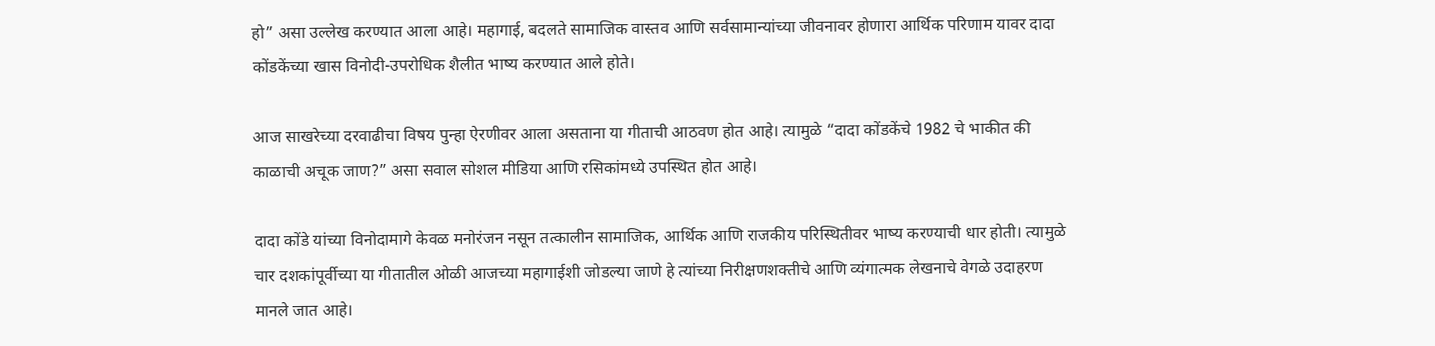हो” असा उल्लेख करण्यात आला आहे। महागाई, बदलते सामाजिक वास्तव आणि सर्वसामान्यांच्या जीवनावर होणारा आर्थिक परिणाम यावर दादा कोंडकेंच्या खास विनोदी-उपरोधिक शैलीत भाष्य करण्यात आले होते।

आज साखरेच्या दरवाढीचा विषय पुन्हा ऐरणीवर आला असताना या गीताची आठवण होत आहे। त्यामुळे “दादा कोंडकेंचे 1982 चे भाकीत की काळाची अचूक जाण?” असा सवाल सोशल मीडिया आणि रसिकांमध्ये उपस्थित होत आहे।

दादा कोंडे यांच्या विनोदामागे केवळ मनोरंजन नसून तत्कालीन सामाजिक, आर्थिक आणि राजकीय परिस्थितीवर भाष्य करण्याची धार होती। त्यामुळे चार दशकांपूर्वीच्या या गीतातील ओळी आजच्या महागाईशी जोडल्या जाणे हे त्यांच्या निरीक्षणशक्तीचे आणि व्यंगात्मक लेखनाचे वेगळे उदाहरण मानले जात आहे।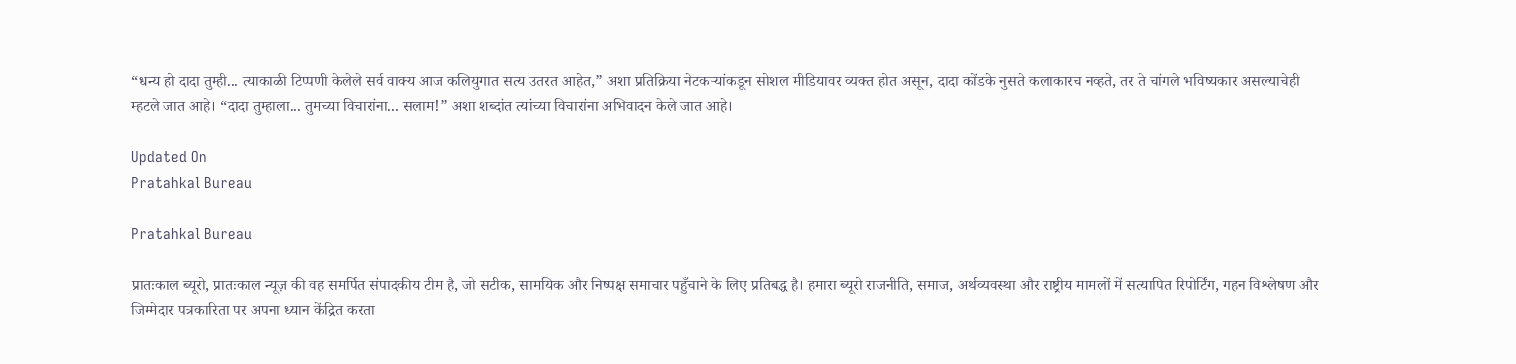“धन्य हो दादा तुम्ही... त्याकाळी टिप्पणी केलेले सर्व वाक्य आज कलियुगात सत्य उतरत आहेत,” अशा प्रतिक्रिया नेटकर्‍यांकडून सोशल मीडियावर व्यक्त होत असून, दादा कोंडके नुसते कलाकारच नव्हते, तर ते चांगले भविष्यकार असल्याचेही म्हटले जात आहे। “दादा तुम्हाला... तुमच्या विचारांना... सलाम!” अशा शब्दांत त्यांच्या विचारांना अभिवादन केले जात आहे।

Updated On
Pratahkal Bureau

Pratahkal Bureau

प्रातःकाल ब्यूरो, प्रातःकाल न्यूज़ की वह समर्पित संपादकीय टीम है, जो सटीक, सामयिक और निष्पक्ष समाचार पहुँचाने के लिए प्रतिबद्ध है। हमारा ब्यूरो राजनीति, समाज, अर्थव्यवस्था और राष्ट्रीय मामलों में सत्यापित रिपोर्टिंग, गहन विश्लेषण और जिम्मेदार पत्रकारिता पर अपना ध्यान केंद्रित करता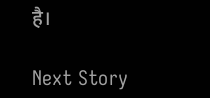है।

Next Story